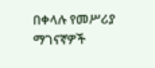በቀላሉ የመሥሪያ ማገናኛዎች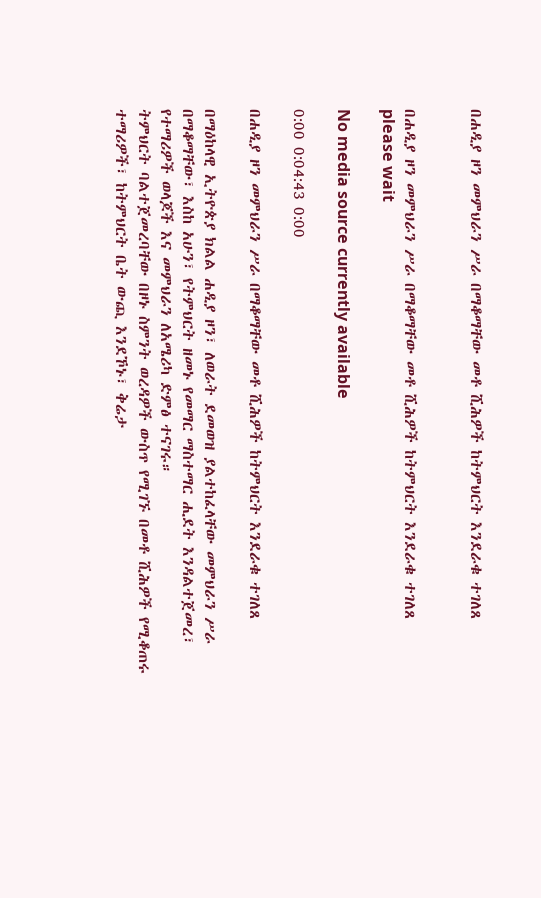በሐዲያ ዞን መምህራን ሥራ በማቆማቸው መቶ ሺሕዎች ከትምህርት እንደራቁ ተገለጸ


በሐዲያ ዞን መምህራን ሥራ በማቆማቸው መቶ ሺሕዎች ከትምህርት እንደራቁ ተገለጸ
please wait

No media source currently available

0:00 0:04:43 0:00

በሐዲያ ዞን መምህራን ሥራ በማቆማቸው መቶ ሺሕዎች ከትምህርት እንደራቁ ተገለጸ

በማዕከላዊ ኢትዮጵያ ክልል ሐዲያ ዞን፣ ለወራት ደመወዝ ያልተከፈላቸው መምህራን ሥራ በማቆማቸው፣ እስከ አሁን፣ የትምህርት ዘመኑ የመማር ማስተማር ሒደት እንዳልተጀመረ፣ የተማሪዎች ወላጆች እና መምህራን ለአሜሪካ ድምፅ ተናገሩ።
ትምህርት ባልተጀመረባቸው በዞኑ ስምንት ወረዳዎች ውስጥ የሚገኙ በመቶ ሺሕዎች የሚቆጠሩ ተማሪዎች፣ ከትምህርት ቤት ውጪ እንደኾኑ፣ ቅሬታ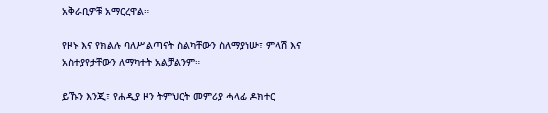አቅራቢዎቹ አማርረዋል።

የዞኑ እና የክልሉ ባለሥልጣናት ስልካቸውን ስለማያነሡ፣ ምላሽ እና አስተያየታቸውን ለማካተት አልቻልንም።

ይኹን እንጂ፣ የሐዲያ ዞን ትምህርት መምሪያ ሓላፊ ዶክተር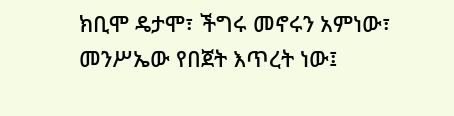ክቢሞ ዴታሞ፣ ችግሩ መኖሩን አምነው፣ መንሥኤው የበጀት እጥረት ነው፤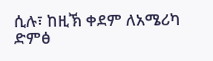ሲሉ፣ ከዚኽ ቀደም ለአሜሪካ ድምፅ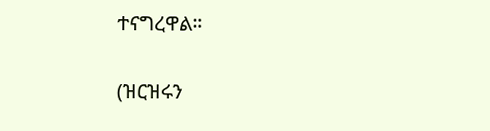ተናግረዋል።

(ዝርዝሩን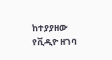ከተያያዘው የቪዲዮ ዘገባ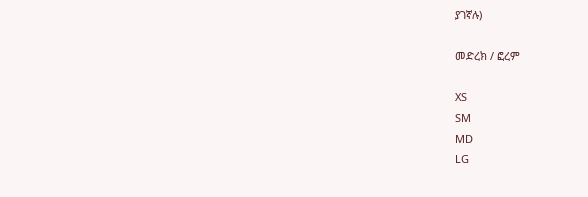ያገኛሉ)

መድረክ / ፎረም

XS
SM
MD
LG